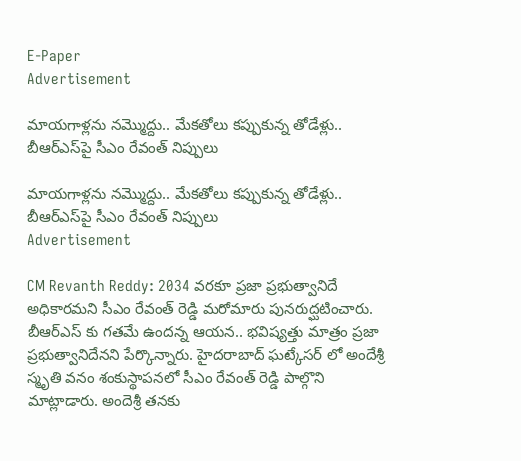E-Paper
Advertisement

మాయగాళ్లను నమ్మొద్దు.. మేకతోలు కప్పుకున్న తోడేళ్లు.. బీఆర్‌ఎస్‌పై సీఎం రేవంత్ నిప్పులు

మాయగాళ్లను నమ్మొద్దు.. మేకతోలు కప్పుకున్న తోడేళ్లు.. బీఆర్‌ఎస్‌పై సీఎం రేవంత్ నిప్పులు
Advertisement

CM Revanth Reddy: 2034 వరకూ ప్రజా ప్రభుత్వానిదే అధికారమని సీఎం రేవంత్ రెడ్డి మరోమారు పునరుద్ఘటించారు. బీఆర్ఎస్ కు గతమే ఉందన్న ఆయన.. భవిష్యత్తు మాత్రం ప్రజా ప్రభుత్వానిదేనని పేర్కొన్నారు. హైదరాబాద్ ఘట్కేసర్ లో అందేశ్రీ స్మృతి వనం శంకుస్థాపనలో సీఎం రేవంత్ రెడ్డి పాల్గొని మాట్లాడారు. అందెశ్రీ తనకు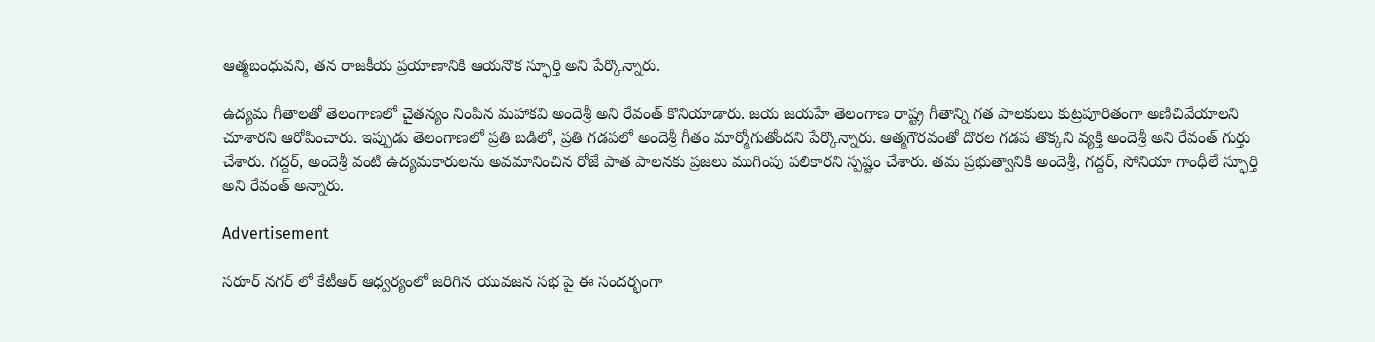ఆత్మబంధువని, తన రాజకీయ ప్రయాణానికి ఆయనొక స్ఫూర్తి అని పేర్కొన్నారు.

ఉద్యమ గీతాలతో తెలంగాణలో చైతన్యం నింపిన మహాకవి అందెశ్రీ అని రేవంత్ కొనియాడారు. జయ జయహే తెలంగాణ రాష్ట్ర గీతాన్ని గత పాలకులు కుట్రపూరితంగా అణిచివేయాలని చూశారని ఆరోపించారు. ఇప్పుడు తెలంగాణలో ప్రతి బడిలో, ప్రతి గడపలో అందెశ్రీ గీతం మార్మోగుతోందని పేర్కొన్నారు. ఆత్మగౌరవంతో దొరల గడప తొక్కని వ్యక్తి అందెశ్రీ అని రేవంత్ గుర్తు చేశారు. గద్దర్, అందెశ్రీ వంటి ఉద్యమకారులను అవమానించిన రోజే పాత పాలనకు ప్రజలు ముగింపు పలికారని స్పష్టం చేశారు. తమ ప్రభుత్వానికి అందెశ్రీ, గద్దర్, సోనియా గాంధీలే స్ఫూర్తి అని రేవంత్ అన్నారు.

Advertisement

సరూర్ నగర్ లో కేటీఆర్ ఆధ్వర్యంలో జరిగిన యువజన సభ పై ఈ సందర్భంగా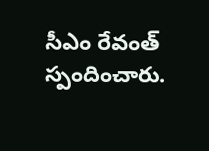సీఎం రేవంత్ స్పందించారు.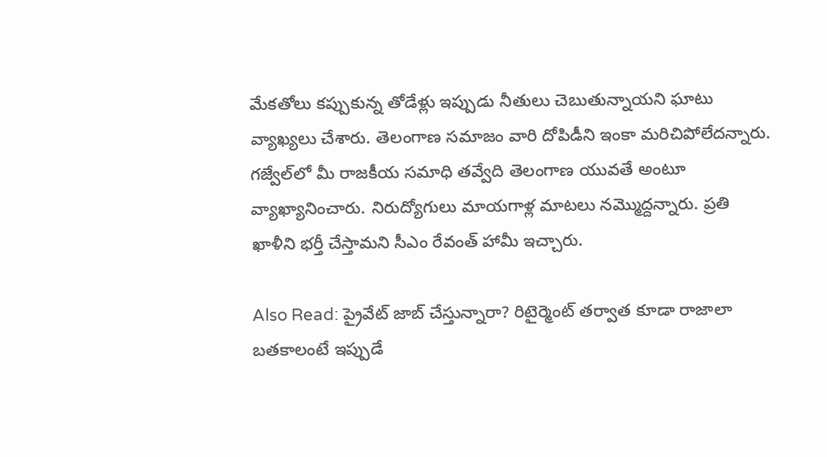మేకతోలు కప్పుకున్న తోడేళ్లు ఇప్పుడు నీతులు చెబుతున్నాయని ఘాటు వ్యాఖ్యలు చేశారు. తెలంగాణ సమాజం వారి దోపిడీని ఇంకా మరిచిపోలేదన్నారు. గజ్వేల్‌లో మీ రాజకీయ సమాధి తవ్వేది తెలంగాణ యువతే అంటూ వ్యాఖ్యానించారు. నిరుద్యోగులు మాయగాళ్ల మాటలు నమ్మొద్దన్నారు. ప్రతి ఖాళీని భర్తీ చేస్తామని సీఎం రేవంత్ హామీ ఇచ్చారు.

Also Read: ప్రైవేట్ జాబ్ చేస్తున్నారా? రిటైర్మెంట్ తర్వాత కూడా రాజాలా బతకాలంటే ఇప్పుడే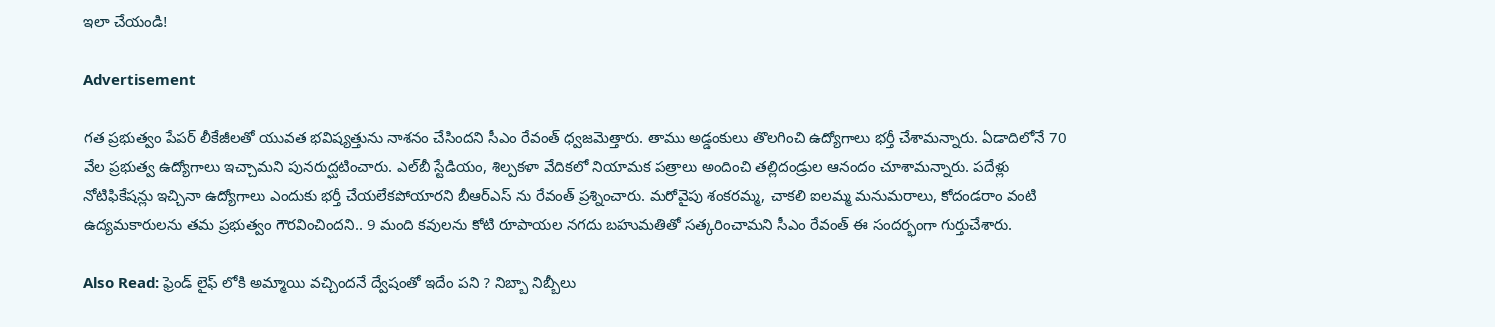ఇలా చేయండి!

Advertisement

గత ప్రభుత్వం పేపర్ లీకేజీలతో యువత భవిష్యత్తును నాశనం చేసిందని సీఎం రేవంత్ ధ్వజమెత్తారు. తాము అడ్డంకులు తొలగించి ఉద్యోగాలు భర్తీ చేశామన్నారు. ఏడాదిలోనే 70 వేల ప్రభుత్వ ఉద్యోగాలు ఇచ్చామని పునరుద్ఘటించారు. ఎల్‌బీ స్టేడియం, శిల్పకళా వేదికలో నియామక పత్రాలు అందించి తల్లిదండ్రుల ఆనందం చూశామన్నారు. పదేళ్లు నోటిఫికేషన్లు ఇచ్చినా ఉద్యోగాలు ఎందుకు భర్తీ చేయలేకపోయారని బీఆర్ఎస్ ను రేవంత్ ప్రశ్నించారు. మరోవైపు శంకరమ్మ, చాకలి ఐలమ్మ మనుమరాలు, కోదండరాం వంటి ఉద్యమకారులను తమ ప్రభుత్వం గౌరవించిందని.. 9 మంది కవులను కోటి రూపాయల నగదు బహుమతితో సత్కరించామని సీఎం రేవంత్ ఈ సందర్భంగా గుర్తుచేశారు.

Also Read: ఫ్రెండ్ లైఫ్ లోకి అమ్మాయి వచ్చిందనే ద్వేషంతో ఇదేం పని ? నిబ్బా నిబ్బీలు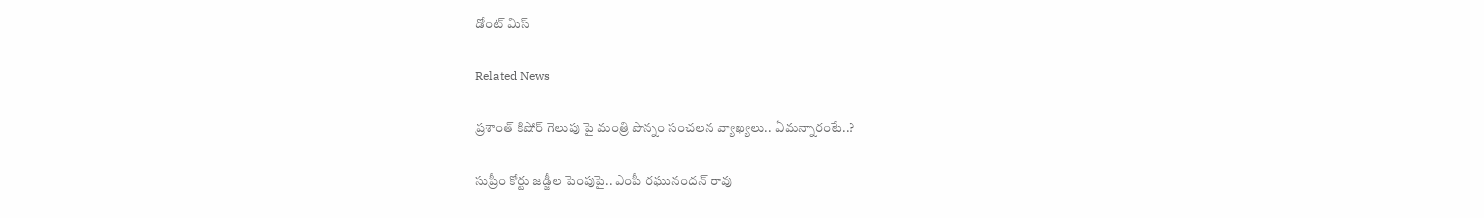డోంట్ మిస్

Related News

ప్రశాంత్ కిషోర్ గెలుపు పై మంత్రి పొన్నం సంచలన వ్యాఖ్యలు.. ఏమన్నారంటే..?

సుప్రీం కోర్టు జడ్జీల పెంపుపై.. ఎంపీ రఘునందన్ రావు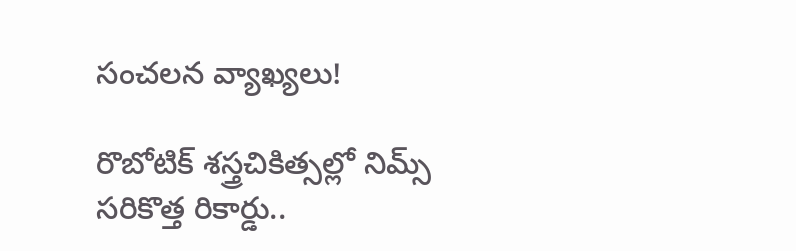సంచలన వ్యాఖ్యలు!

రొబోటిక్ శస్త్రచికిత్సల్లో నిమ్స్ సరికొత్త రికార్డు..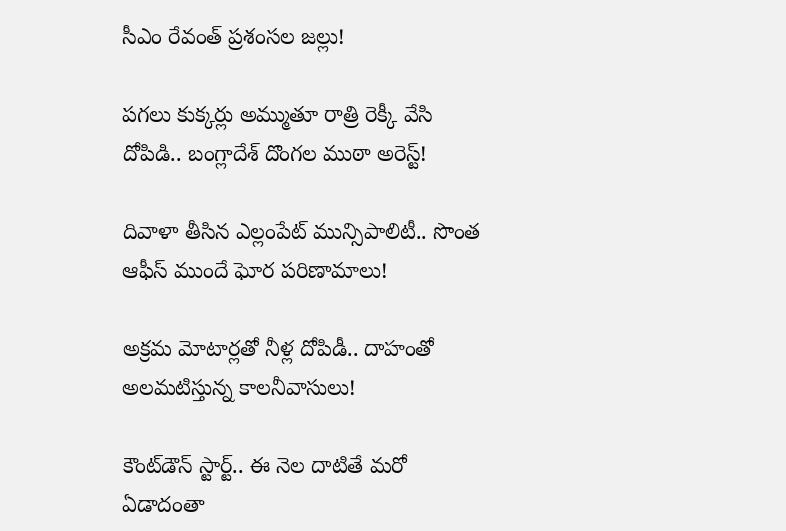సీఎం రేవంత్ ప్రశంసల జల్లు!

పగలు కుక్కర్లు అమ్ముతూ రాత్రి రెక్కీ వేసి దోపిడి.. బంగ్లాదేశ్ దొంగల ముఠా అరెస్ట్!

దివాళా తీసిన ఎల్లంపేట్ మున్సిపాలిటీ.. సొంత ఆఫీస్ ముందే ఘోర పరిణామాలు!

అక్రమ మోటార్లతో నీళ్ల దోపిడీ.. దాహంతో అలమటిస్తున్న కాలనీవాసులు!

కౌంట్‌డౌన్ స్టార్ట్.. ఈ నెల దాటితే మరో ఏడాదంతా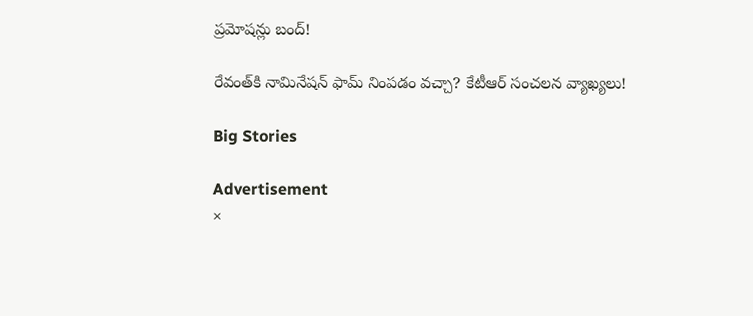ప్రమోషన్లు బంద్!

రేవంత్‌కి నామినేషన్ ఫామ్ నింపడం వచ్చా? కేటీఆర్ సంచలన వ్యాఖ్యలు!

Big Stories

Advertisement
×